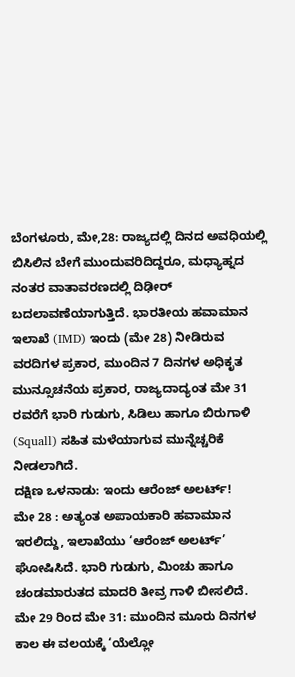ಬೆಂಗಳೂರು, ಮೇ,28: ರಾಜ್ಯದಲ್ಲಿ ದಿನದ ಅವಧಿಯಲ್ಲಿ ಬಿಸಿಲಿನ ಬೇಗೆ ಮುಂದುವರಿದಿದ್ದರೂ, ಮಧ್ಯಾಹ್ನದ ನಂತರ ವಾತಾವರಣದಲ್ಲಿ ದಿಢೀರ್ ಬದಲಾವಣೆಯಾಗುತ್ತಿದೆ. ಭಾರತೀಯ ಹವಾಮಾನ ಇಲಾಖೆ (IMD) ಇಂದು (ಮೇ 28) ನೀಡಿರುವ ವರದಿಗಳ ಪ್ರಕಾರ, ಮುಂದಿನ 7 ದಿನಗಳ ಅಧಿಕೃತ ಮುನ್ಸೂಚನೆಯ ಪ್ರಕಾರ, ರಾಜ್ಯದಾದ್ಯಂತ ಮೇ 31 ರವರೆಗೆ ಭಾರಿ ಗುಡುಗು, ಸಿಡಿಲು ಹಾಗೂ ಬಿರುಗಾಳಿ (Squall) ಸಹಿತ ಮಳೆಯಾಗುವ ಮುನ್ನೆಚ್ಚರಿಕೆ ನೀಡಲಾಗಿದೆ.
ದಕ್ಷಿಣ ಒಳನಾಡು: ಇಂದು ಆರೆಂಜ್ ಅಲರ್ಟ್!
ಮೇ 28 : ಅತ್ಯಂತ ಅಪಾಯಕಾರಿ ಹವಾಮಾನ ಇರಲಿದ್ದು, ಇಲಾಖೆಯು ‘ಆರೆಂಜ್ ಅಲರ್ಟ್’ ಘೋಷಿಸಿದೆ. ಭಾರಿ ಗುಡುಗು, ಮಿಂಚು ಹಾಗೂ ಚಂಡಮಾರುತದ ಮಾದರಿ ತೀವ್ರ ಗಾಳಿ ಬೀಸಲಿದೆ.
ಮೇ 29 ರಿಂದ ಮೇ 31: ಮುಂದಿನ ಮೂರು ದಿನಗಳ ಕಾಲ ಈ ವಲಯಕ್ಕೆ ‘ಯೆಲ್ಲೋ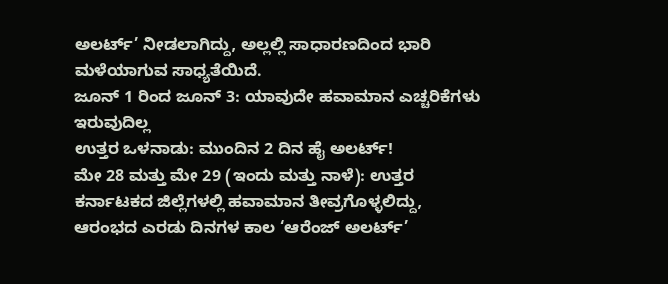ಅಲರ್ಟ್’ ನೀಡಲಾಗಿದ್ದು, ಅಲ್ಲಲ್ಲಿ ಸಾಧಾರಣದಿಂದ ಭಾರಿ ಮಳೆಯಾಗುವ ಸಾಧ್ಯತೆಯಿದೆ.
ಜೂನ್ 1 ರಿಂದ ಜೂನ್ 3: ಯಾವುದೇ ಹವಾಮಾನ ಎಚ್ಚರಿಕೆಗಳು ಇರುವುದಿಲ್ಲ
ಉತ್ತರ ಒಳನಾಡು: ಮುಂದಿನ 2 ದಿನ ಹೈ ಅಲರ್ಟ್!
ಮೇ 28 ಮತ್ತು ಮೇ 29 (ಇಂದು ಮತ್ತು ನಾಳೆ): ಉತ್ತರ ಕರ್ನಾಟಕದ ಜಿಲ್ಲೆಗಳಲ್ಲಿ ಹವಾಮಾನ ತೀವ್ರಗೊಳ್ಳಲಿದ್ದು, ಆರಂಭದ ಎರಡು ದಿನಗಳ ಕಾಲ ‘ಆರೆಂಜ್ ಅಲರ್ಟ್’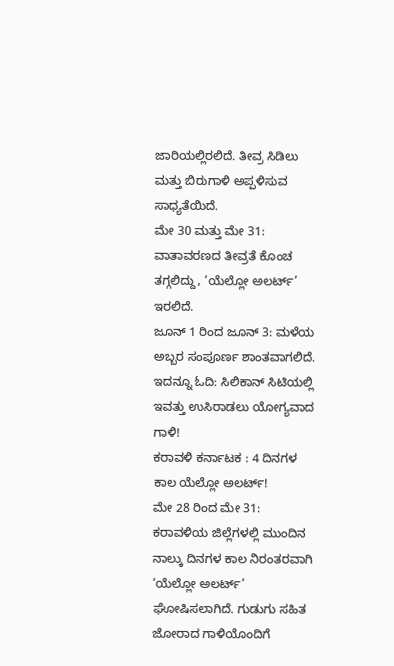ಜಾರಿಯಲ್ಲಿರಲಿದೆ. ತೀವ್ರ ಸಿಡಿಲು ಮತ್ತು ಬಿರುಗಾಳಿ ಅಪ್ಪಳಿಸುವ ಸಾಧ್ಯತೆಯಿದೆ.
ಮೇ 30 ಮತ್ತು ಮೇ 31: ವಾತಾವರಣದ ತೀವ್ರತೆ ಕೊಂಚ ತಗ್ಗಲಿದ್ದು, ‘ಯೆಲ್ಲೋ ಅಲರ್ಟ್’ ಇರಲಿದೆ.
ಜೂನ್ 1 ರಿಂದ ಜೂನ್ 3: ಮಳೆಯ ಅಬ್ಬರ ಸಂಪೂರ್ಣ ಶಾಂತವಾಗಲಿದೆ.
ಇದನ್ನೂ ಓದಿ: ಸಿಲಿಕಾನ್ ಸಿಟಿಯಲ್ಲಿ ಇವತ್ತು ಉಸಿರಾಡಲು ಯೋಗ್ಯವಾದ ಗಾಳಿ!
ಕರಾವಳಿ ಕರ್ನಾಟಕ : 4 ದಿನಗಳ ಕಾಲ ಯೆಲ್ಲೋ ಅಲರ್ಟ್!
ಮೇ 28 ರಿಂದ ಮೇ 31: ಕರಾವಳಿಯ ಜಿಲ್ಲೆಗಳಲ್ಲಿ ಮುಂದಿನ ನಾಲ್ಕು ದಿನಗಳ ಕಾಲ ನಿರಂತರವಾಗಿ ‘ಯೆಲ್ಲೋ ಅಲರ್ಟ್’ ಘೋಷಿಸಲಾಗಿದೆ. ಗುಡುಗು ಸಹಿತ ಜೋರಾದ ಗಾಳಿಯೊಂದಿಗೆ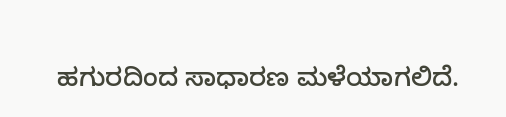ಹಗುರದಿಂದ ಸಾಧಾರಣ ಮಳೆಯಾಗಲಿದೆ.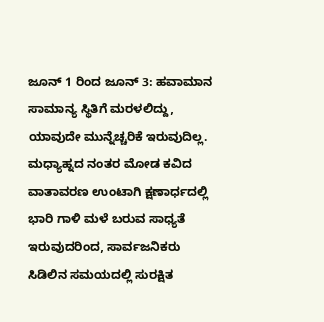ಜೂನ್ 1 ರಿಂದ ಜೂನ್ 3: ಹವಾಮಾನ ಸಾಮಾನ್ಯ ಸ್ಥಿತಿಗೆ ಮರಳಲಿದ್ದು, ಯಾವುದೇ ಮುನ್ನೆಚ್ಚರಿಕೆ ಇರುವುದಿಲ್ಲ.
ಮಧ್ಯಾಹ್ನದ ನಂತರ ಮೋಡ ಕವಿದ ವಾತಾವರಣ ಉಂಟಾಗಿ ಕ್ಷಣಾರ್ಧದಲ್ಲಿ ಭಾರಿ ಗಾಳಿ ಮಳೆ ಬರುವ ಸಾಧ್ಯತೆ ಇರುವುದರಿಂದ, ಸಾರ್ವಜನಿಕರು ಸಿಡಿಲಿನ ಸಮಯದಲ್ಲಿ ಸುರಕ್ಷಿತ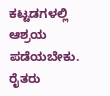ಕಟ್ಟಡಗಳಲ್ಲಿ ಆಶ್ರಯ ಪಡೆಯಬೇಕು. ರೈತರು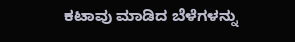ಕಟಾವು ಮಾಡಿದ ಬೆಳೆಗಳನ್ನು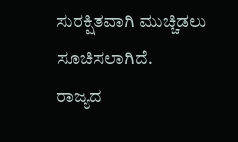ಸುರಕ್ಷಿತವಾಗಿ ಮುಚ್ಚಿಡಲು ಸೂಚಿಸಲಾಗಿದೆ.
ರಾಜ್ಯದ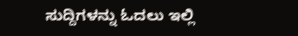ಸುದ್ದಿಗಳನ್ನು ಓದಲು ಇಲ್ಲಿ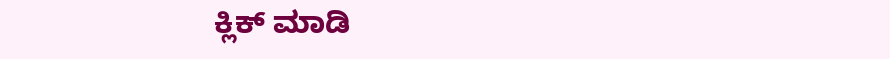ಕ್ಲಿಕ್ ಮಾಡಿ